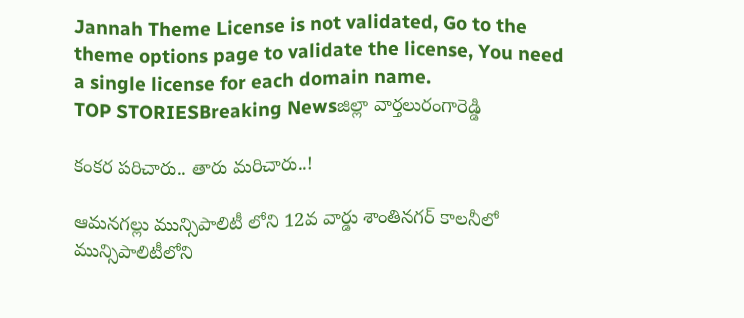Jannah Theme License is not validated, Go to the theme options page to validate the license, You need a single license for each domain name.
TOP STORIESBreaking Newsజిల్లా వార్తలురంగారెడ్డి

కంకర పరిచారు.. తారు మరిచారు..!

ఆమనగల్లు మున్సిపాలిటీ లోని 12వ వార్డు శాంతినగర్ కాలనీలో మున్సిపాలిటీలోని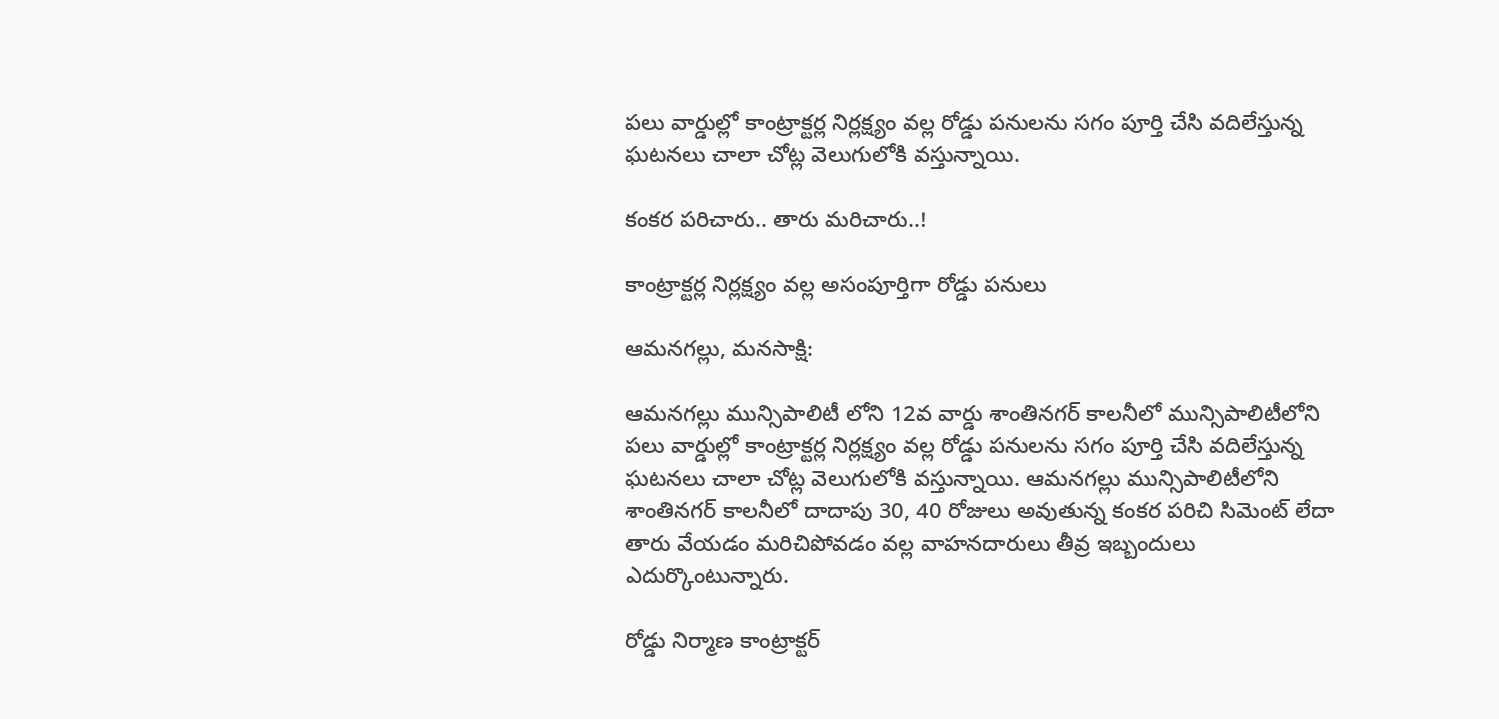పలు వార్డుల్లో కాంట్రాక్టర్ల నిర్లక్ష్యం వల్ల రోడ్డు పనులను సగం పూర్తి చేసి వదిలేస్తున్న ఘటనలు చాలా చోట్ల వెలుగులోకి వస్తున్నాయి.

కంకర పరిచారు.. తారు మరిచారు..!

కాంట్రాక్టర్ల నిర్లక్ష్యం వల్ల అసంపూర్తిగా రోడ్డు పనులు

ఆమనగల్లు, మనసాక్షి:

ఆమనగల్లు మున్సిపాలిటీ లోని 12వ వార్డు శాంతినగర్ కాలనీలో మున్సిపాలిటీలోని పలు వార్డుల్లో కాంట్రాక్టర్ల నిర్లక్ష్యం వల్ల రోడ్డు పనులను సగం పూర్తి చేసి వదిలేస్తున్న ఘటనలు చాలా చోట్ల వెలుగులోకి వస్తున్నాయి. ఆమనగల్లు మున్సిపాలిటీలోని శాంతినగర్ కాలనీలో దాదాపు 30, 40 రోజులు అవుతున్న కంకర పరిచి సిమెంట్ లేదా తారు వేయడం మరిచిపోవడం వల్ల వాహనదారులు తీవ్ర ఇబ్బందులు ఎదుర్కొంటున్నారు.

రోడ్డు నిర్మాణ కాంట్రాక్టర్‌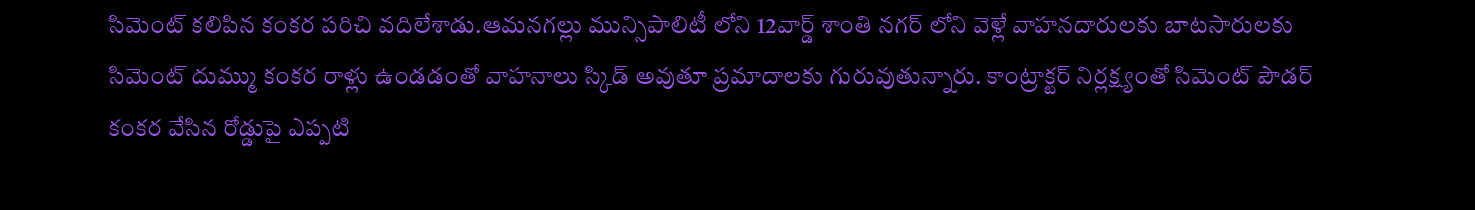సిమెంట్‌ కలిపిన కంకర పరిచి వదిలేశాడు.ఆమనగల్లు మున్సిపాలిటీ లోని 12వార్డ్ శాంతి నగర్ లోని వెళ్లే వాహనదారులకు బాటసారులకు సిమెంట్‌ దుమ్ము కంకర రాళ్లు ఉండడంతో వాహనాలు స్కిడ్‌ అవుతూ ప్రమాదాలకు గురువుతున్నారు. కాంట్రాక్టర్‌ నిర్లక్ష్యంతో సిమెంట్‌ పౌడర్‌ కంకర వేసిన రోడ్డుపై ఎప్పటి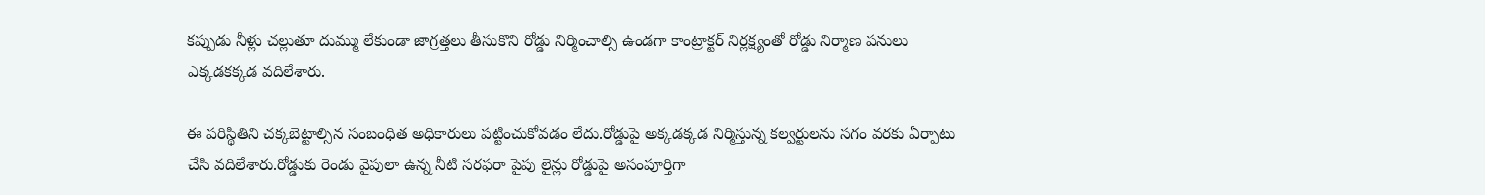కప్పుడు నీళ్లు చల్లుతూ దుమ్ము లేకుండా జాగ్రత్తలు తీసుకొని రోడ్డు నిర్మించాల్సి ఉండగా కాంట్రాక్టర్‌ నిర్లక్ష్యంతో రోడ్డు నిర్మాణ పనులు ఎక్కడకక్కడ వదిలేశారు.

ఈ పరిస్థితిని చక్కబెట్టాల్సిన సంబంధిత అధికారులు పట్టించుకోవడం లేదు.రోడ్డుపై అక్కడక్కడ నిర్మిస్తున్న కల్వర్టులను సగం వరకు ఏర్పాటు చేసి వదిలేశారు.రోడ్డుకు రెండు వైపులా ఉన్న నీటి సరఫరా పైపు లైన్లు రోడ్డుపై అసంపూర్తిగా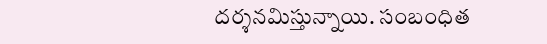దర్శనమిస్తున్నాయి. సంబంధిత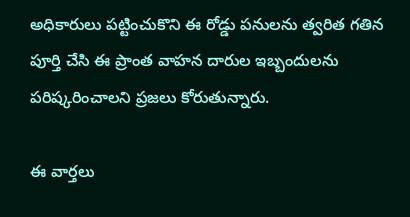అధికారులు పట్టించుకొని ఈ రోడ్డు పనులను త్వరిత గతిన పూర్తి చేసి ఈ ప్రాంత వాహన దారుల ఇబ్బందులను పరిష్కరించాలని ప్రజలు కోరుతున్నారు.

ఈ వార్తలు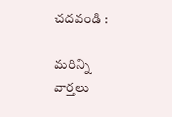చదవండి :

మరిన్ని వార్తలు